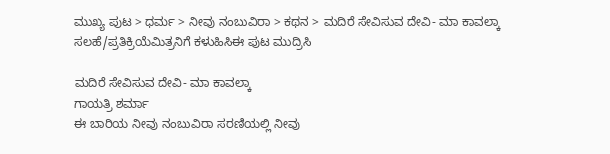ಮುಖ್ಯ ಪುಟ > ಧರ್ಮ > ನೀವು ನಂಬುವಿರಾ > ಕಥನ > ಮದಿರೆ ಸೇವಿಸುವ ದೇವಿ- ಮಾ ಕಾವಲ್ಕಾ
ಸಲಹೆ/ಪ್ರತಿಕ್ರಿಯೆಮಿತ್ರನಿಗೆ ಕಳುಹಿಸಿಈ ಪುಟ ಮುದ್ರಿಸಿ

ಮದಿರೆ ಸೇವಿಸುವ ದೇವಿ- ಮಾ ಕಾವಲ್ಕಾ
ಗಾಯತ್ರಿ ಶರ್ಮಾ
ಈ ಬಾರಿಯ ನೀವು ನಂಬುವಿರಾ ಸರಣಿಯಲ್ಲಿ ನೀವು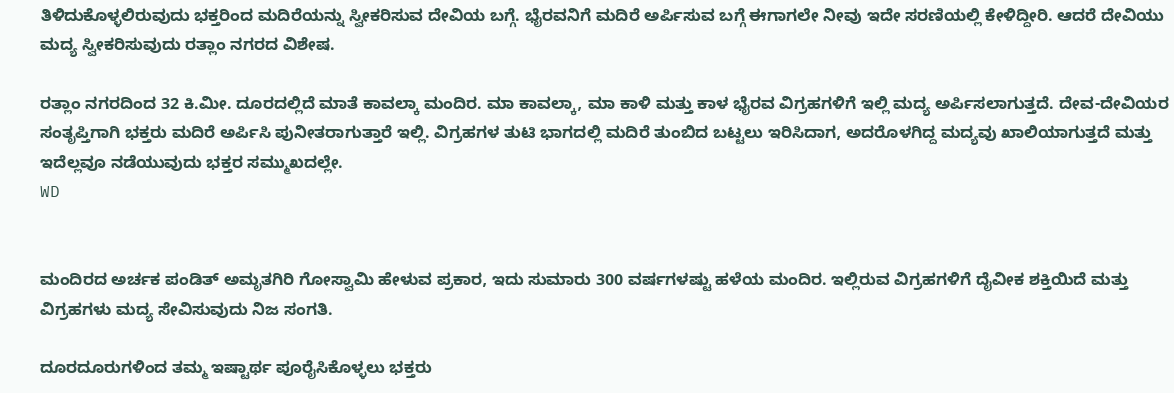ತಿಳಿದುಕೊಳ್ಳಲಿರುವುದು ಭಕ್ತರಿಂದ ಮದಿರೆಯನ್ನು ಸ್ವೀಕರಿಸುವ ದೇವಿಯ ಬಗ್ಗೆ. ಭೈರವನಿಗೆ ಮದಿರೆ ಅರ್ಪಿಸುವ ಬಗ್ಗೆ ಈಗಾಗಲೇ ನೀವು ಇದೇ ಸರಣಿಯಲ್ಲಿ ಕೇಳಿದ್ದೀರಿ. ಆದರೆ ದೇವಿಯು ಮದ್ಯ ಸ್ವೀಕರಿಸುವುದು ರತ್ಲಾಂ ನಗರದ ವಿಶೇಷ.

ರತ್ಲಾಂ ನಗರದಿಂದ 32 ಕಿ.ಮೀ. ದೂರದಲ್ಲಿದೆ ಮಾತೆ ಕಾವಲ್ಕಾ ಮಂದಿರ. ಮಾ ಕಾವಲ್ಕಾ, ಮಾ ಕಾಳಿ ಮತ್ತು ಕಾಳ ಭೈರವ ವಿಗ್ರಹಗಳಿಗೆ ಇಲ್ಲಿ ಮದ್ಯ ಅರ್ಪಿಸಲಾಗುತ್ತದೆ. ದೇವ-ದೇವಿಯರ ಸಂತೃಪ್ತಿಗಾಗಿ ಭಕ್ತರು ಮದಿರೆ ಅರ್ಪಿಸಿ ಪುನೀತರಾಗುತ್ತಾರೆ ಇಲ್ಲಿ. ವಿಗ್ರಹಗಳ ತುಟಿ ಭಾಗದಲ್ಲಿ ಮದಿರೆ ತುಂಬಿದ ಬಟ್ಟಲು ಇರಿಸಿದಾಗ, ಅದರೊಳಗಿದ್ದ ಮದ್ಯವು ಖಾಲಿಯಾಗುತ್ತದೆ ಮತ್ತು ಇದೆಲ್ಲವೂ ನಡೆಯುವುದು ಭಕ್ತರ ಸಮ್ಮುಖದಲ್ಲೇ.
WD


ಮಂದಿರದ ಅರ್ಚಕ ಪಂಡಿತ್ ಅಮೃತಗಿರಿ ಗೋಸ್ವಾಮಿ ಹೇಳುವ ಪ್ರಕಾರ, ಇದು ಸುಮಾರು 300 ವರ್ಷಗಳಷ್ಟು ಹಳೆಯ ಮಂದಿರ. ಇಲ್ಲಿರುವ ವಿಗ್ರಹಗಳಿಗೆ ದೈವೀಕ ಶಕ್ತಿಯಿದೆ ಮತ್ತು ವಿಗ್ರಹಗಳು ಮದ್ಯ ಸೇವಿಸುವುದು ನಿಜ ಸಂಗತಿ.

ದೂರದೂರುಗಳಿಂದ ತಮ್ಮ ಇಷ್ಟಾರ್ಥ ಪೂರೈಸಿಕೊಳ್ಳಲು ಭಕ್ತರು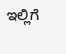ಇಲ್ಲಿಗೆ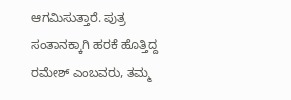ಆಗಮಿಸುತ್ತಾರೆ. ಪುತ್ರ ಸಂತಾನಕ್ಕಾಗಿ ಹರಕೆ ಹೊತ್ತಿದ್ದ ರಮೇಶ್ ಎಂಬವರು, ತಮ್ಮ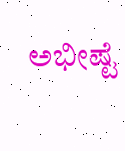ಅಭೀಷ್ಟೆ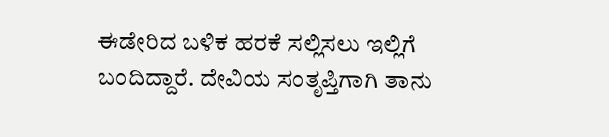ಈಡೇರಿದ ಬಳಿಕ ಹರಕೆ ಸಲ್ಲಿಸಲು ಇಲ್ಲಿಗೆ ಬಂದಿದ್ದಾರೆ. ದೇವಿಯ ಸಂತೃಪ್ತಿಗಾಗಿ ತಾನು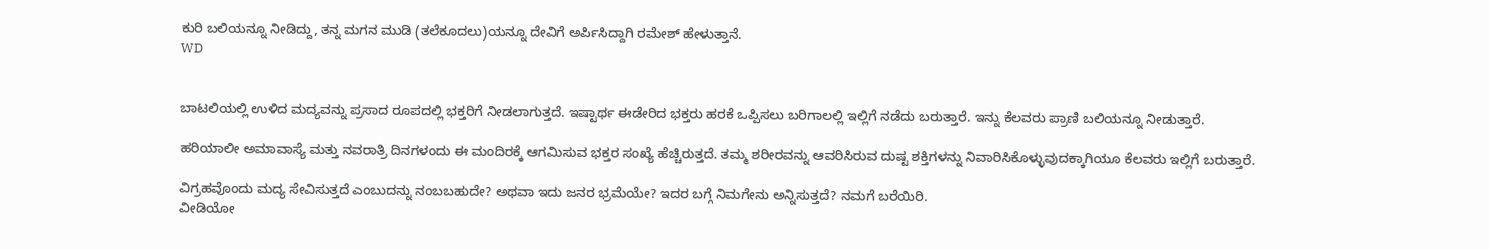ಕುರಿ ಬಲಿಯನ್ನೂ ನೀಡಿದ್ದು, ತನ್ನ ಮಗನ ಮುಡಿ (ತಲೆಕೂದಲು)ಯನ್ನೂ ದೇವಿಗೆ ಅರ್ಪಿಸಿದ್ದಾಗಿ ರಮೇಶ್ ಹೇಳುತ್ತಾನೆ.
WD


ಬಾಟಲಿಯಲ್ಲಿ ಉಳಿದ ಮದ್ಯವನ್ನು ಪ್ರಸಾದ ರೂಪದಲ್ಲಿ ಭಕ್ತರಿಗೆ ನೀಡಲಾಗುತ್ತದೆ. ಇಷ್ಟಾರ್ಥ ಈಡೇರಿದ ಭಕ್ತರು ಹರಕೆ ಒಪ್ಪಿಸಲು ಬರಿಗಾಲಲ್ಲಿ ಇಲ್ಲಿಗೆ ನಡೆದು ಬರುತ್ತಾರೆ. ಇನ್ನು ಕೆಲವರು ಪ್ರಾಣಿ ಬಲಿಯನ್ನೂ ನೀಡುತ್ತಾರೆ.

ಹರಿಯಾಲೀ ಅಮಾವಾಸ್ಯೆ ಮತ್ತು ನವರಾತ್ರಿ ದಿನಗಳಂದು ಈ ಮಂದಿರಕ್ಕೆ ಆಗಮಿಸುವ ಭಕ್ತರ ಸಂಖ್ಯೆ ಹೆಚ್ಚಿರುತ್ತದೆ. ತಮ್ಮ ಶರೀರವನ್ನು ಆವರಿಸಿರುವ ದುಷ್ಟ ಶಕ್ತಿಗಳನ್ನು ನಿವಾರಿಸಿಕೊಳ್ಳುವುದಕ್ಕಾಗಿಯೂ ಕೆಲವರು ಇಲ್ಲಿಗೆ ಬರುತ್ತಾರೆ.

ವಿಗ್ರಹವೊಂದು ಮದ್ಯ ಸೇವಿಸುತ್ತದೆ ಎಂಬುದನ್ನು ನಂಬಬಹುದೇ? ಅಥವಾ ಇದು ಜನರ ಭ್ರಮೆಯೇ? ಇದರ ಬಗ್ಗೆ ನಿಮಗೇನು ಅನ್ನಿಸುತ್ತದೆ? ನಮಗೆ ಬರೆಯಿರಿ.
ವೀಡಿಯೋ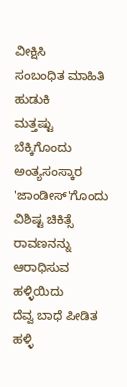ವೀಕ್ಷಿಸಿ
ಸಂಬಂಧಿತ ಮಾಹಿತಿ ಹುಡುಕಿ
ಮತ್ತಷ್ಟು
ಬೆಕ್ಕಿಗೊಂದು ಅಂತ್ಯಸಂಸ್ಕಾರ
'ಜಾಂಡೀಸ್‌‌'ಗೊಂದು ವಿಶಿಷ್ಟ ಚಿಕಿತ್ಸೆ
ರಾವಣನನ್ನು ಆರಾಧಿಸುವ ಹಳ್ಳಿಯಿದು
ದೆವ್ವ ಬಾಧೆ ಪೀಡಿತ ಹಳ್ಳಿ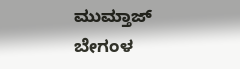ಮುಮ್ತಾಜ್ ಬೇಗಂಳ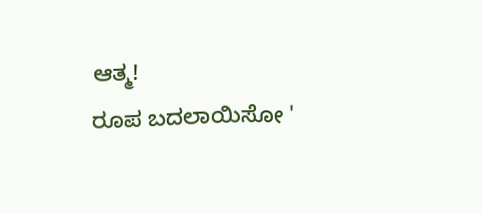ಆತ್ಮ!
ರೂಪ ಬದಲಾಯಿಸೋ '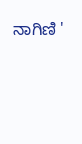ನಾಗಿಣಿ '